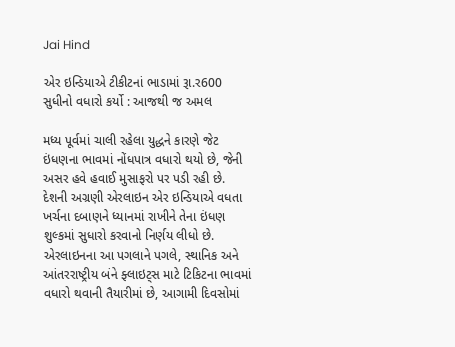Jai Hind

એર ઇન્ડિયાએ ટીકીટનાં ભાડામાં રૂા.ર600 સુધીનો વધારો કર્યો : આજથી જ અમલ

મધ્ય પૂર્વમાં ચાલી રહેલા યુદ્ધને કારણે જેટ ઇંધણના ભાવમાં નોંધપાત્ર વધારો થયો છે, જેની અસર હવે હવાઈ મુસાફરો પર પડી રહી છે. દેશની અગ્રણી એરલાઇન એર ઇન્ડિયાએ વધતા ખર્ચના દબાણને ધ્યાનમાં રાખીને તેના ઇંધણ શુલ્કમાં સુધારો કરવાનો નિર્ણય લીધો છે. એરલાઇનના આ પગલાને પગલે, સ્થાનિક અને આંતરરાષ્ટ્રીય બંને ફ્લાઇટ્સ માટે ટિકિટના ભાવમાં વધારો થવાની તૈયારીમાં છે, આગામી દિવસોમાં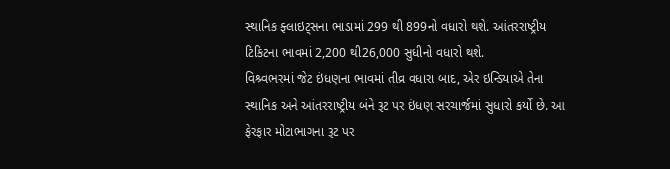સ્થાનિક ફ્લાઇટ્સના ભાડામાં 299 થી 899નો વધારો થશે. આંતરરાષ્ટ્રીય ટિકિટના ભાવમાં 2,200 થી26,000 સુધીનો વધારો થશે.
વિશ્ર્વભરમાં જેટ ઇંધણના ભાવમાં તીવ્ર વધારા બાદ, એર ઇન્ડિયાએ તેના સ્થાનિક અને આંતરરાષ્ટ્રીય બંને રૂટ પર ઇંધણ સરચાર્જમાં સુધારો કર્યો છે. આ ફેરફાર મોટાભાગના રૂટ પર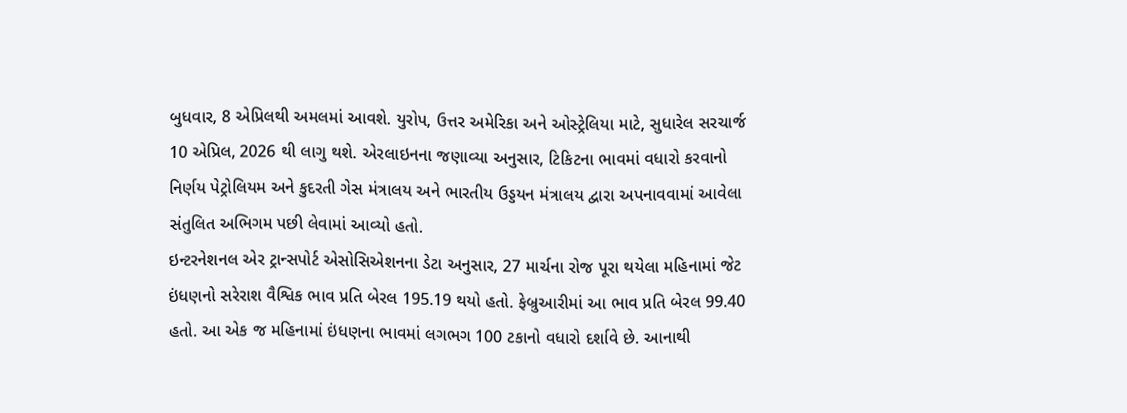બુધવાર, 8 એપ્રિલથી અમલમાં આવશે. યુરોપ, ઉત્તર અમેરિકા અને ઓસ્ટ્રેલિયા માટે, સુધારેલ સરચાર્જ 10 એપ્રિલ, 2026 થી લાગુ થશે. એરલાઇનના જણાવ્યા અનુસાર, ટિકિટના ભાવમાં વધારો કરવાનો નિર્ણય પેટ્રોલિયમ અને કુદરતી ગેસ મંત્રાલય અને ભારતીય ઉડ્ડયન મંત્રાલય દ્વારા અપનાવવામાં આવેલા સંતુલિત અભિગમ પછી લેવામાં આવ્યો હતો.
ઇન્ટરનેશનલ એર ટ્રાન્સપોર્ટ એસોસિએશનના ડેટા અનુસાર, 27 માર્ચના રોજ પૂરા થયેલા મહિનામાં જેટ ઇંધણનો સરેરાશ વૈશ્વિક ભાવ પ્રતિ બેરલ 195.19 થયો હતો. ફેબ્રુઆરીમાં આ ભાવ પ્રતિ બેરલ 99.40 હતો. આ એક જ મહિનામાં ઇંધણના ભાવમાં લગભગ 100 ટકાનો વધારો દર્શાવે છે. આનાથી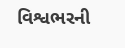વિશ્વભરની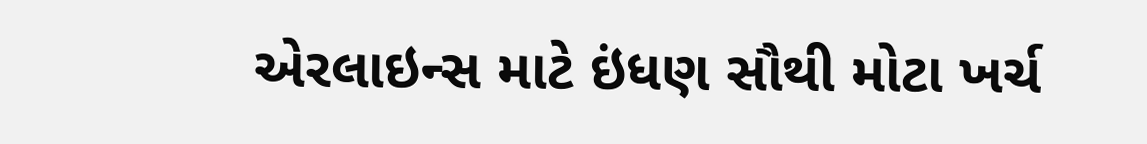એરલાઇન્સ માટે ઇંધણ સૌથી મોટા ખર્ચ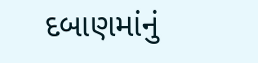દબાણમાંનું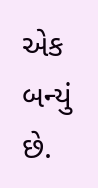એક બન્યું છે.